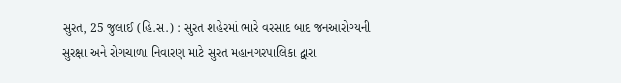સુરત, 25 જુલાઈ (હિ.સ.) : સુરત શહેરમાં ભારે વરસાદ બાદ જનઆરોગ્યની સુરક્ષા અને રોગચાળા નિવારણ માટે સુરત મહાનગરપાલિકા દ્વારા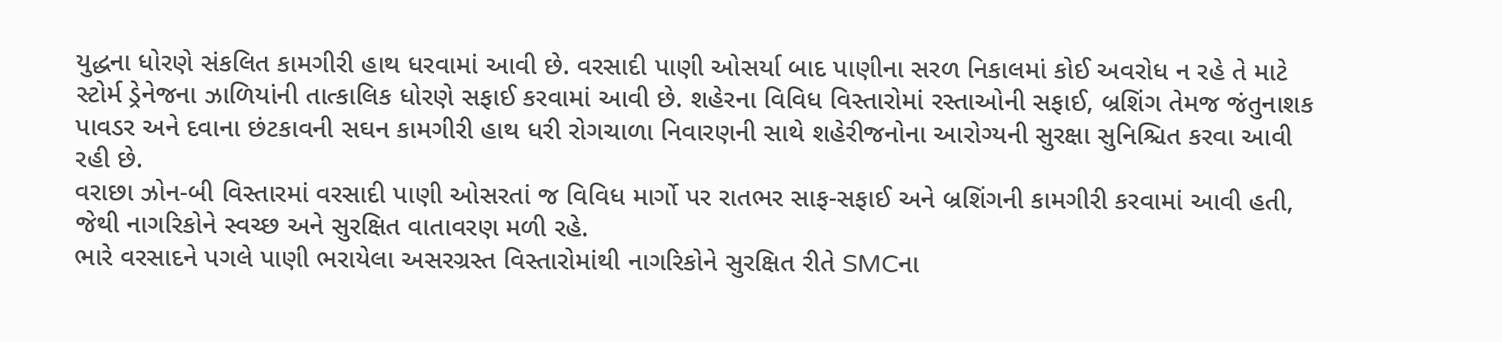યુદ્ધના ધોરણે સંકલિત કામગીરી હાથ ધરવામાં આવી છે. વરસાદી પાણી ઓસર્યા બાદ પાણીના સરળ નિકાલમાં કોઈ અવરોધ ન રહે તે માટે સ્ટોર્મ ડ્રેનેજના ઝાળિયાંની તાત્કાલિક ધોરણે સફાઈ કરવામાં આવી છે. શહેરના વિવિધ વિસ્તારોમાં રસ્તાઓની સફાઈ, બ્રશિંગ તેમજ જંતુનાશક પાવડર અને દવાના છંટકાવની સઘન કામગીરી હાથ ધરી રોગચાળા નિવારણની સાથે શહેરીજનોના આરોગ્યની સુરક્ષા સુનિશ્ચિત કરવા આવી રહી છે.
વરાછા ઝોન-બી વિસ્તારમાં વરસાદી પાણી ઓસરતાં જ વિવિધ માર્ગો પર રાતભર સાફ-સફાઈ અને બ્રશિંગની કામગીરી કરવામાં આવી હતી, જેથી નાગરિકોને સ્વચ્છ અને સુરક્ષિત વાતાવરણ મળી રહે.
ભારે વરસાદને પગલે પાણી ભરાયેલા અસરગ્રસ્ત વિસ્તારોમાંથી નાગરિકોને સુરક્ષિત રીતે SMCના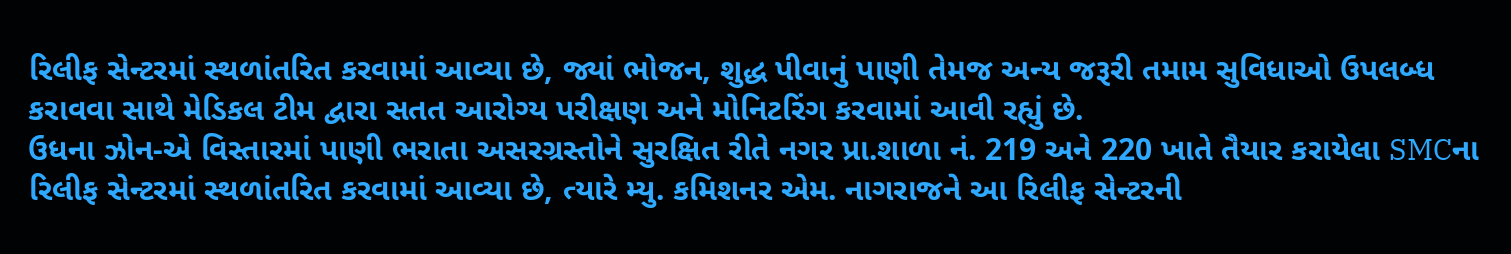રિલીફ સેન્ટરમાં સ્થળાંતરિત કરવામાં આવ્યા છે, જ્યાં ભોજન, શુદ્ધ પીવાનું પાણી તેમજ અન્ય જરૂરી તમામ સુવિધાઓ ઉપલબ્ધ કરાવવા સાથે મેડિકલ ટીમ દ્વારા સતત આરોગ્ય પરીક્ષણ અને મોનિટરિંગ કરવામાં આવી રહ્યું છે.
ઉધના ઝોન-એ વિસ્તારમાં પાણી ભરાતા અસરગ્રસ્તોને સુરક્ષિત રીતે નગર પ્રા.શાળા નં. 219 અને 220 ખાતે તૈયાર કરાયેલા SMCના રિલીફ સેન્ટરમાં સ્થળાંતરિત કરવામાં આવ્યા છે, ત્યારે મ્યુ. કમિશનર એમ. નાગરાજને આ રિલીફ સેન્ટરની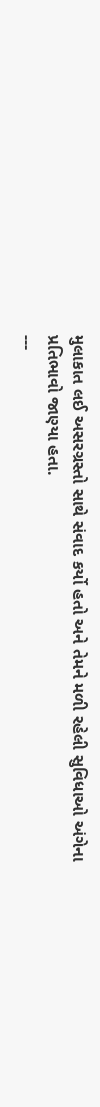મુલાકાત લઈ અસરગ્રસ્તો સાથે સંવાદ કર્યો હતો અને તેમને મળી રહેલી સુવિધાઓ અંગેના પ્રતિભાવો જાણ્યા હતા.
---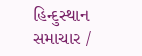હિન્દુસ્થાન સમાચાર /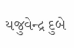યજુવેન્દ્ર દુબે